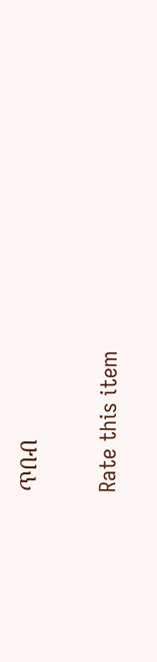ጥበብ

Rate this item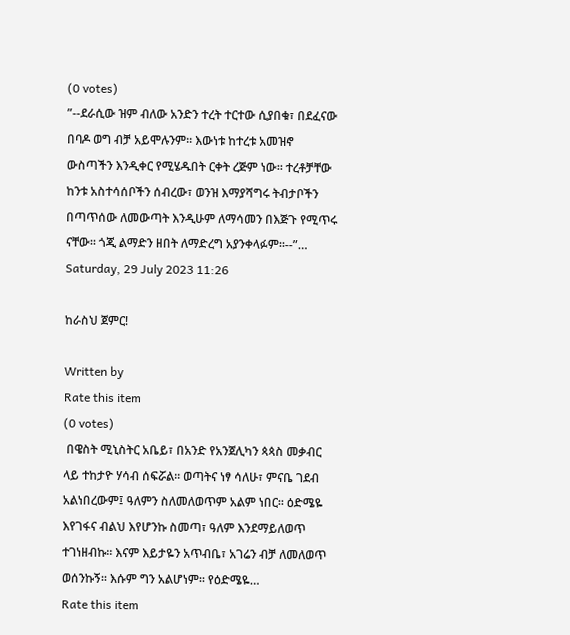(0 votes)
”--ደራሲው ዝም ብለው አንድን ተረት ተርተው ሲያበቁ፣ በደፈናው በባዶ ወግ ብቻ አይሞሉንም፡፡ እውነቱ ከተረቱ አመዝኖ ውስጣችን እንዲቀር የሚሄዱበት ርቀት ረጅም ነው፡፡ ተረቶቻቸው ከንቱ አስተሳሰቦችን ሰብረው፣ ወንዝ እማያሻግሩ ትብታቦችን በጣጥሰው ለመውጣት እንዲሁም ለማሳመን በእጅጉ የሚጥሩ ናቸው፡፡ ጎጂ ልማድን ዘበት ለማድረግ አያንቀላፉም፡፡--”…
Saturday, 29 July 2023 11:26

ከራስህ ጀምር!

Written by
Rate this item
(0 votes)
 በዌስት ሚኒስትር አቤይ፣ በአንድ የአንጀሊካን ጳጳስ መቃብር ላይ ተከታዮ ሃሳብ ሰፍሯል፡፡ ወጣትና ነፃ ሳለሁ፣ ምናቤ ገደብ አልነበረውም፤ ዓለምን ስለመለወጥም አልም ነበር፡፡ ዕድሜዬ እየገፋና ብልህ እየሆንኩ ስመጣ፣ ዓለም እንደማይለወጥ ተገነዘብኩ፡፡ እናም እይታዬን አጥብቤ፣ አገሬን ብቻ ለመለወጥ ወሰንኩኝ፡፡ እሱም ግን አልሆነም፡፡ የዕድሜዬ…
Rate this item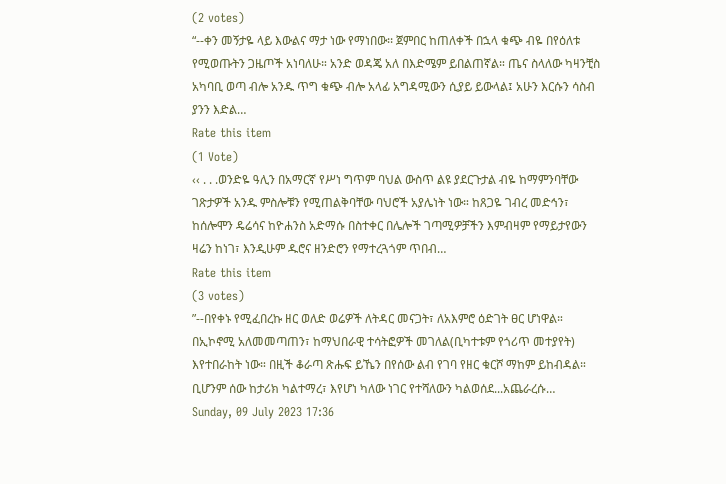(2 votes)
“--ቀን መኝታዬ ላይ እውልና ማታ ነው የማነበው፡፡ ጀምበር ከጠለቀች በኋላ ቁጭ ብዬ በየዕለቱ የሚወጡትን ጋዜጦች አነባለሁ። አንድ ወዳጄ አለ በእድሜም ይበልጠኛል። ጤና ስላለው ካዛንቺስ አካባቢ ወጣ ብሎ አንዱ ጥግ ቁጭ ብሎ አላፊ አግዳሚውን ሲያይ ይውላል፤ አሁን እርሱን ሳስብ ያንን እድል…
Rate this item
(1 Vote)
‹‹ . . .ወንድዬ ዓሊን በአማርኛ የሥነ ግጥም ባህል ውስጥ ልዩ ያደርጉታል ብዬ ከማምንባቸው ገጽታዎች አንዱ ምስሎቹን የሚጠልቅባቸው ባህሮች አያሌነት ነው። ከጸጋዬ ገብረ መድኅን፣ ከሰሎሞን ዴሬሳና ከዮሐንስ አድማሱ በስተቀር በሌሎች ገጣሚዎቻችን እምብዛም የማይታየውን ዛሬን ከነገ፣ እንዲሁም ዱሮና ዘንድሮን የማተረጓጎም ጥበብ…
Rate this item
(3 votes)
”--በየቀኑ የሚፈበረኩ ዘር ወለድ ወሬዎች ለትዳር መናጋት፣ ለአእምሮ ዕድገት ፀር ሆነዋል። በኢኮኖሚ አለመመጣጠን፣ ከማህበራዊ ተሳትፎዎች መገለል(ቢካተቱም የጎሪጥ መተያየት) እየተበራከት ነው። በዚች ቆራጣ ጽሑፍ ይኼን በየሰው ልብ የገባ የዘር ቁርሾ ማከም ይከብዳል። ቢሆንም ሰው ከታሪክ ካልተማረ፣ እየሆነ ካለው ነገር የተሻለውን ካልወሰደ...አጨራረሱ…
Sunday, 09 July 2023 17:36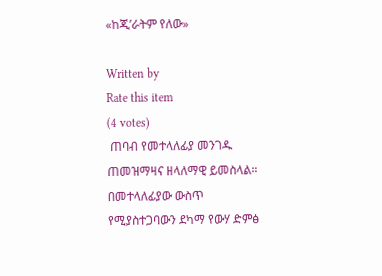«ከጂ’ራትም የለው»

Written by
Rate this item
(4 votes)
 ጠባብ የመተላለፊያ መንገዱ ጠመዝማዛና ዘላለማዊ ይመስላል። በመተላለፊያው ውስጥ የሚያስተጋባውን ደካማ የውሃ ድምፅ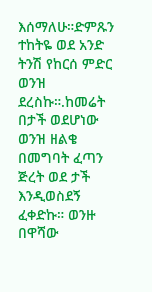እሰማለሁ።ድምጹን ተከትዬ ወደ አንድ ትንሽ የከርሰ ምድር ወንዝ ደረስኩ።.ከመሬት በታች ወደሆነው ወንዝ ዘልቄ በመግባት ፈጣን ጅረት ወደ ታች እንዲወስደኝ ፈቀድኩ። ወንዙ በዋሻው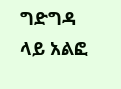ግድግዳ ላይ አልፎ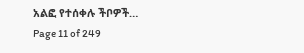አልፎ የተሰቀሉ ችቦዎች…
Page 11 of 249